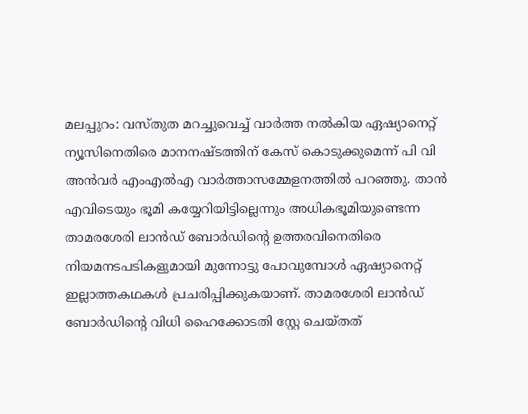മലപ്പുറം: വസ്തുത മറച്ചുവെച്ച് വാര്‍ത്ത നല്‍കിയ ഏഷ്യാനെറ്റ് ന്യൂസിനെതിരെ മാനനഷ്ടത്തിന് കേസ് കൊടുക്കുമെന്ന് പി വി അന്‍വര്‍ എംഎല്‍എ വാര്‍ത്താസമ്മേളനത്തില്‍ പറഞ്ഞു. താന്‍ എവിടെയും ഭൂമി കയ്യേറിയിട്ടില്ലെന്നും അധികഭൂമിയുണ്ടെന്ന താമരശേരി ലാന്‍ഡ് ബോര്‍ഡിന്റെ ഉത്തരവിനെതിരെ നിയമനടപടികളുമായി മുന്നോട്ടു പോവുമ്പോള്‍ ഏഷ്യാനെറ്റ് ഇല്ലാത്തകഥകള്‍ പ്രചരിപ്പിക്കുകയാണ്. താമരശേരി ലാന്‍ഡ് ബോര്‍ഡിന്റെ വിധി ഹൈക്കോടതി സ്റ്റേ ചെയ്തത്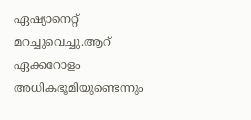ഏഷ്യാനെറ്റ് മറച്ചുവെച്ചു.ആറ് ഏക്കറോളം അധികഭൂമിയുണ്ടെന്നും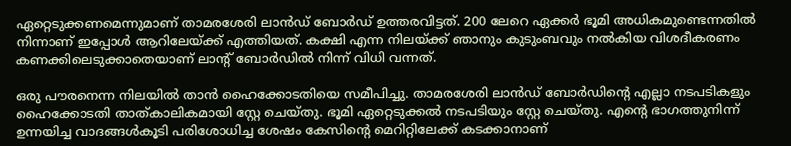ഏറ്റെടുക്കണമെന്നുമാണ് താമരശേരി ലാന്‍ഡ് ബോര്‍ഡ് ഉത്തരവിട്ടത്. 200 ലേറെ ഏക്കര്‍ ഭൂമി അധികമുണ്ടെന്നതില്‍ നിന്നാണ് ഇപ്പോള്‍ ആറിലേയ്ക്ക് എത്തിയത്. കക്ഷി എന്ന നിലയ്ക്ക് ഞാനും കുടുംബവും നല്‍കിയ വിശദീകരണം കണക്കിലെടുക്കാതെയാണ് ലാന്റ് ബോര്‍ഡില്‍ നിന്ന് വിധി വന്നത്.

ഒരു പൗരനെന്ന നിലയില്‍ താന്‍ ഹൈക്കോടതിയെ സമീപിച്ചു. താമരശേരി ലാന്‍ഡ് ബോര്‍ഡിന്റെ എല്ലാ നടപടികളും ഹൈക്കോടതി താത്കാലികമായി സ്റ്റേ ചെയ്തു. ഭൂമി ഏറ്റെടുക്കല്‍ നടപടിയും സ്റ്റേ ചെയ്തു. എന്റെ ഭാഗത്തുനിന്ന് ഉന്നയിച്ച വാദങ്ങള്‍കൂടി പരിശോധിച്ച ശേഷം കേസിന്റെ മെറിറ്റിലേക്ക് കടക്കാനാണ്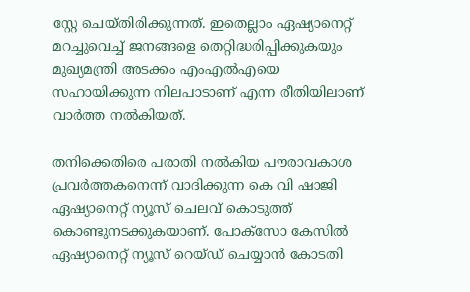സ്റ്റേ ചെയ്തിരിക്കുന്നത്. ഇതെല്ലാം ഏഷ്യാനെറ്റ് മറച്ചുവെച്ച് ജനങ്ങളെ തെറ്റിദ്ധരിപ്പിക്കുകയും മുഖ്യമന്ത്രി അടക്കം എംഎല്‍എയെ സഹായിക്കുന്ന നിലപാടാണ് എന്ന രീതിയിലാണ് വാര്‍ത്ത നല്‍കിയത്.

തനിക്കെതിരെ പരാതി നല്‍കിയ പൗരാവകാശ പ്രവര്‍ത്തകനെന്ന് വാദിക്കുന്ന കെ വി ഷാജി ഏഷ്യാനെറ്റ് ന്യൂസ് ചെലവ് കൊടുത്ത് കൊണ്ടുനടക്കുകയാണ്. പോക്‌സോ കേസില്‍ ഏഷ്യാനെറ്റ് ന്യൂസ് റെയ്ഡ് ചെയ്യാന്‍ കോടതി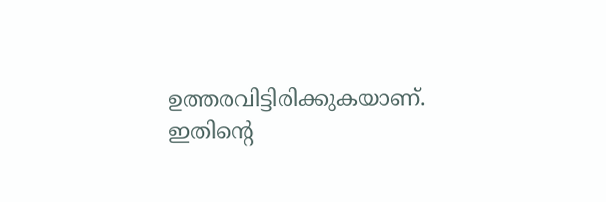ഉത്തരവിട്ടിരിക്കുകയാണ്. ഇതിന്റെ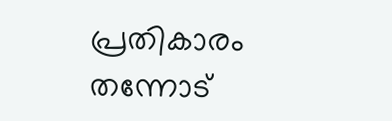പ്രതികാരം തന്നോട്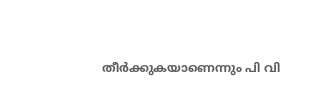തീര്‍ക്കുകയാണെന്നും പി വി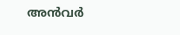അന്‍വര്‍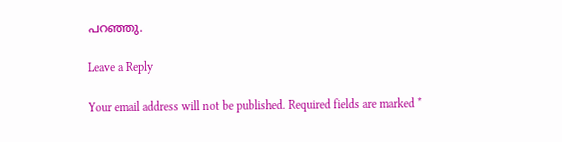പറഞ്ഞു.

Leave a Reply

Your email address will not be published. Required fields are marked *